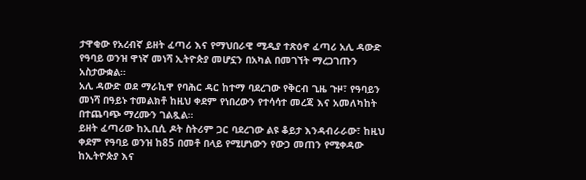ታዋቂው የአረብኛ ይዘት ፈጣሪ እና የማህበራዊ ሚዲያ ተጽዕኖ ፈጣሪ አሊ ዳውድ የዓባይ ወንዝ ዋነኛ መነሻ ኢትዮጵያ መሆኗን በአካል በመገኘት ማረጋገጡን አስታውቋል።
አሊ ዳውድ ወደ ማራኪዋ የባሕር ዳር ከተማ ባደረገው የቅርብ ጊዜ ጉዞ፣ የዓባይን መነሻ በዓይኑ ተመልክቶ ከዚህ ቀደም የነበረውን የተሳሳተ መረጃ እና አመለካከት በተጨባጭ ማረሙን ገልጿል።
ይዘት ፈጣሪው ከኢቢሲ ዶት ስትሪም ጋር ባደረገው ልዩ ቆይታ እንዳብራራው፣ ከዚህ ቀደም የዓባይ ወንዝ ከ85 በመቶ በላይ የሚሆነውን የውኃ መጠን የሚቀዳው ከኢትዮጵያ እና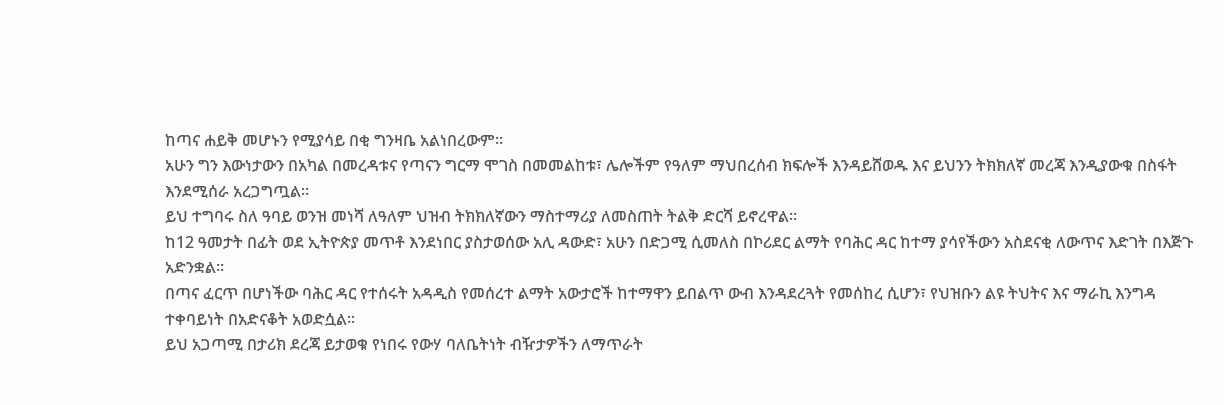ከጣና ሐይቅ መሆኑን የሚያሳይ በቂ ግንዛቤ አልነበረውም።
አሁን ግን እውነታውን በአካል በመረዳቱና የጣናን ግርማ ሞገስ በመመልከቱ፣ ሌሎችም የዓለም ማህበረሰብ ክፍሎች እንዳይሸወዱ እና ይህንን ትክክለኛ መረጃ እንዲያውቁ በስፋት እንደሚሰራ አረጋግጧል።
ይህ ተግባሩ ስለ ዓባይ ወንዝ መነሻ ለዓለም ህዝብ ትክክለኛውን ማስተማሪያ ለመስጠት ትልቅ ድርሻ ይኖረዋል።
ከ12 ዓመታት በፊት ወደ ኢትዮጵያ መጥቶ እንደነበር ያስታወሰው አሊ ዳውድ፣ አሁን በድጋሚ ሲመለስ በኮሪደር ልማት የባሕር ዳር ከተማ ያሳየችውን አስደናቂ ለውጥና እድገት በእጅጉ አድንቋል።
በጣና ፈርጥ በሆነችው ባሕር ዳር የተሰሩት አዳዲስ የመሰረተ ልማት አውታሮች ከተማዋን ይበልጥ ውብ እንዳደረጓት የመሰከረ ሲሆን፣ የህዝቡን ልዩ ትህትና እና ማራኪ እንግዳ ተቀባይነት በአድናቆት አወድሷል።
ይህ አጋጣሚ በታሪክ ደረጃ ይታወቁ የነበሩ የውሃ ባለቤትነት ብዥታዎችን ለማጥራት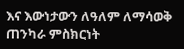እና እውነታውን ለዓለም ለማሳወቅ ጠንካራ ምስክርነት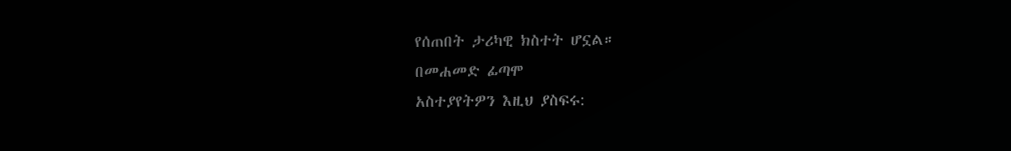የሰጠበት ታሪካዊ ክስተት ሆኗል።
በመሐመድ ፊጣሞ
አስተያየትዎን እዚህ ያስፍሩ: